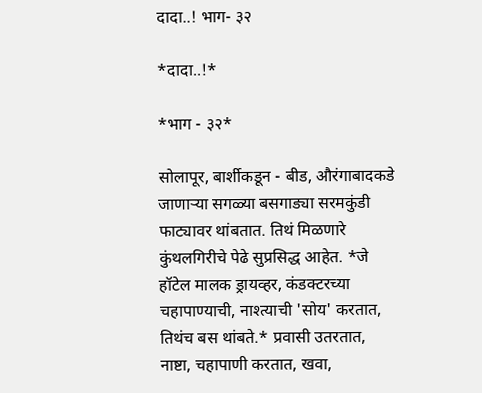दादा..! भाग- ३२

*दादा..!*

*भाग - ३२*

सोलापूर, बार्शीकडून - बीड, औरंगाबादकडे जाणाऱ्या सगळ्या बसगाड्या सरमकुंडी फाट्यावर थांबतात. तिथं मिळणारे कुंथलगिरीचे पेढे सुप्रसिद्ध आहेत. *जे हॉटेल मालक ड्रायव्हर, कंडक्टरच्या चहापाण्याची, नाश्त्याची 'सोय' करतात, तिथंच बस थांबते.* प्रवासी उतरतात, नाष्टा, चहापाणी करतात, खवा,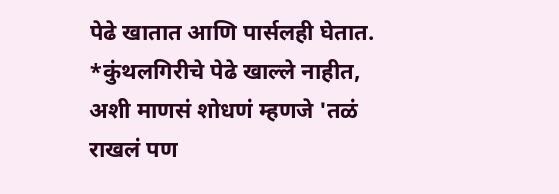पेढे खातात आणि पार्सलही घेतात. *कुंथलगिरीचे पेढे खाल्ले नाहीत, अशी माणसं शोधणं म्हणजे 'तळं राखलं पण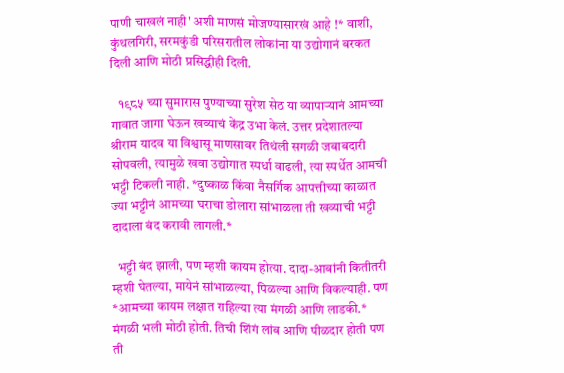पाणी चाखलं नाही' अशी माणसं मोजण्यासारखं आहे !* वाशी, कुंथलगिरी, सरमकुंडी परिसरातील लोकांना या उद्योगानं बरकत दिली आणि मोठी प्रसिद्धीही दिली.

   १९८५ च्या सुमारास पुण्याच्या सुरेश सेठ या व्यापाऱ्यानं आमच्या गावात जागा घेऊन खव्याचं केंद्र उभा केलं. उत्तर प्रदेशातल्या श्रीराम यादव या विश्वासू माणसावर तिथंली सगळी जबाबदारी सोपवली, त्यामुळे खवा उद्योगात स्पर्धा वाढली, त्या स्पर्धेत आमची भट्टी टिकली नाही. *दुष्काळ किंवा नैसर्गिक आपत्तीच्या काळात ज्या भट्टीनं आमच्या घराचा डोलारा सांभाळला ती खव्याची भट्टी दादाला बंद करावी लागली.*

  भट्टी बंद झाली, पण म्हशी कायम होत्या. दादा-आबांनी कितीतरी म्हशी घेतल्या, मायेनं सांभाळल्या, पिळल्या आणि विकल्याही. पण *आमच्या कायम लक्षात राहिल्या त्या मंगळी आणि लाडकी.* मंगळी भली मोठी होती. तिची शिंगं लांब आणि पीळदार होती पण ती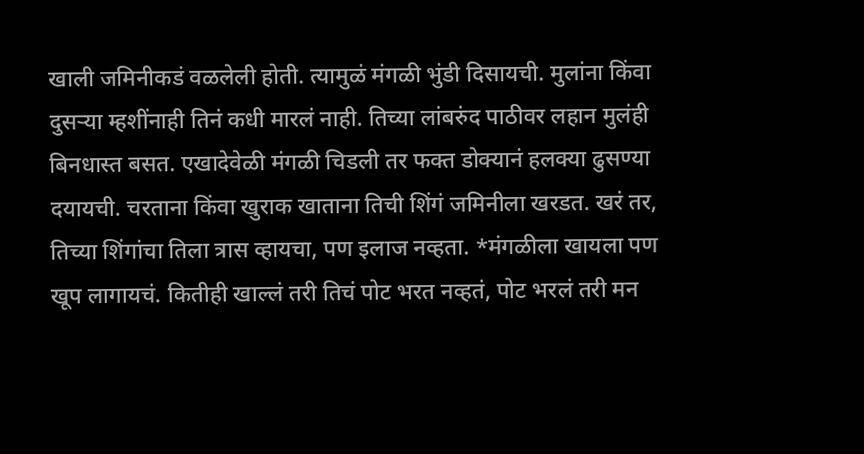खाली जमिनीकडं वळलेली होती. त्यामुळं मंगळी भुंडी दिसायची. मुलांना किंवा दुसऱ्या म्हशींनाही तिनं कधी मारलं नाही. तिच्या लांबरुंद पाठीवर लहान मुलंही बिनधास्त बसत. एखादेवेळी मंगळी चिडली तर फक्त डोक्यानं हलक्या ढुसण्या दयायची. चरताना किंवा खुराक खाताना तिची शिंगं जमिनीला खरडत. खरं तर, तिच्या शिंगांचा तिला त्रास व्हायचा, पण इलाज नव्हता. *मंगळीला खायला पण खूप लागायचं. कितीही खाल्लं तरी तिचं पोट भरत नव्हतं, पोट भरलं तरी मन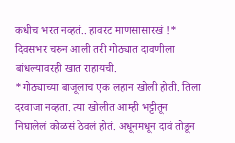कधीच भरत नव्हतं.. हावरट माणसासारखं !* दिवसभर चरुन आली तरी गोठ्यात दावणीला बांधल्यावरही खात राहायची.
*गोठ्याच्या बाजूलाच एक लहान खोली होती. तिला दरवाजा नव्हता. त्या खोलीत आम्ही भट्टीतून निघालेलं कोळसं ठेवलं होतं. अधूनमधून दावं तोडून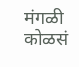मंगळी कोळसं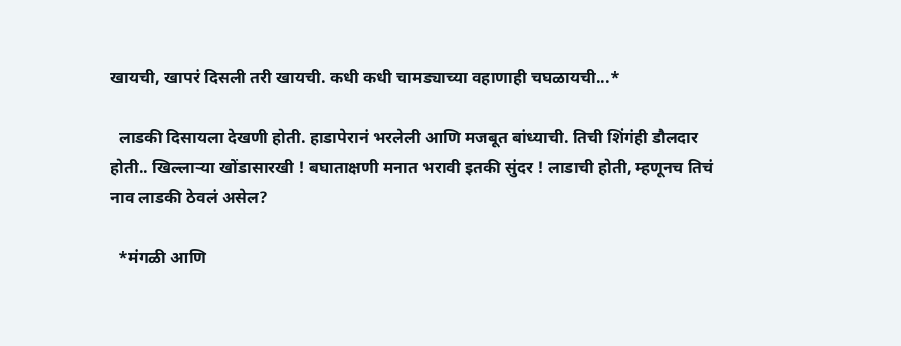खायची, खापरं दिसली तरी खायची. कधी कधी चामड्याच्या वहाणाही चघळायची...*

  लाडकी दिसायला देखणी होती. हाडापेरानं भरलेली आणि मजबूत बांध्याची. तिची शिंगंही डौलदार होती.. खिल्लाऱ्या खोंडासारखी ! बघाताक्षणी मनात भरावी इतकी सुंदर ! लाडाची होती, म्हणूनच तिचं नाव लाडकी ठेवलं असेल?

  *मंगळी आणि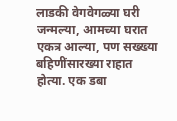लाडकी वेगवेगळ्या घरी जन्मल्या, आमच्या घरात एकत्र आल्या, पण सख्ख्या बहिणींसारख्या राहात होत्या. एक डबा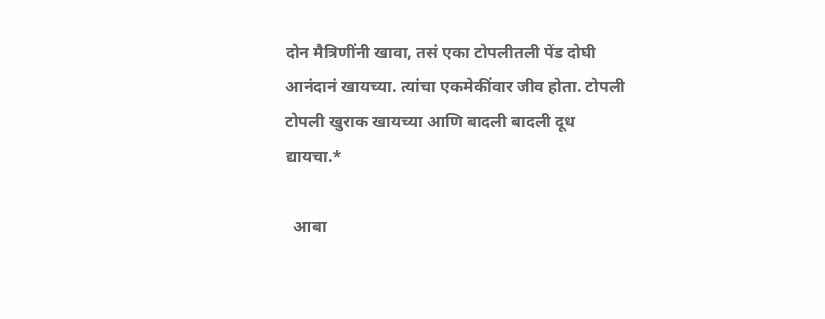दोन मैत्रिणींनी खावा, तसं एका टोपलीतली पेंड दोघी आनंदानं खायच्या. त्यांचा एकमेकींवार जीव होता. टोपली टोपली खुराक खायच्या आणि बादली बादली दूध द्यायचा.*

  आबा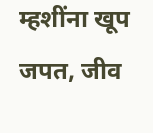म्हशींना खूप जपत, जीव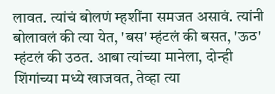लावत. त्यांचं बोलणं म्हशींना समजत असावं. त्यांनी बोलावलं की त्या येत, 'बस' म्हंटलं की बसत, 'ऊठ' म्हंटलं की उठत. आबा त्यांच्या मानेला, दोन्ही शिंगांच्या मध्ये खाजवत, तेव्हा त्या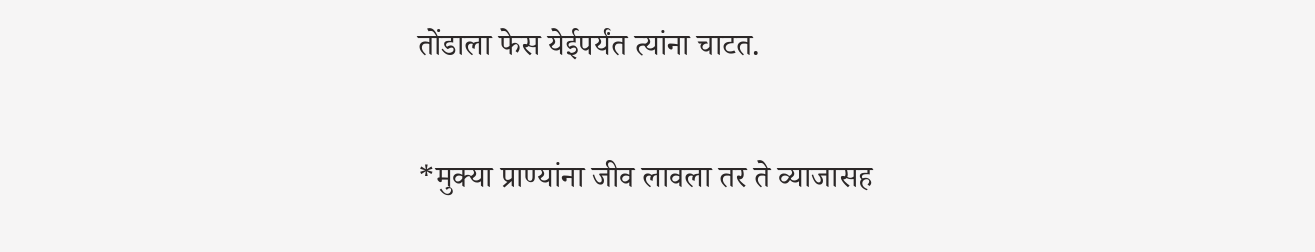तोंडाला फेस येईपर्यंत त्यांना चाटत.

*मुक्या प्राण्यांना जीव लावला तर ते व्याजासह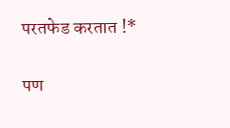परतफेड करतात !*

पण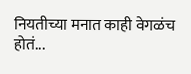नियतीच्या मनात काही वेगळंच होतं...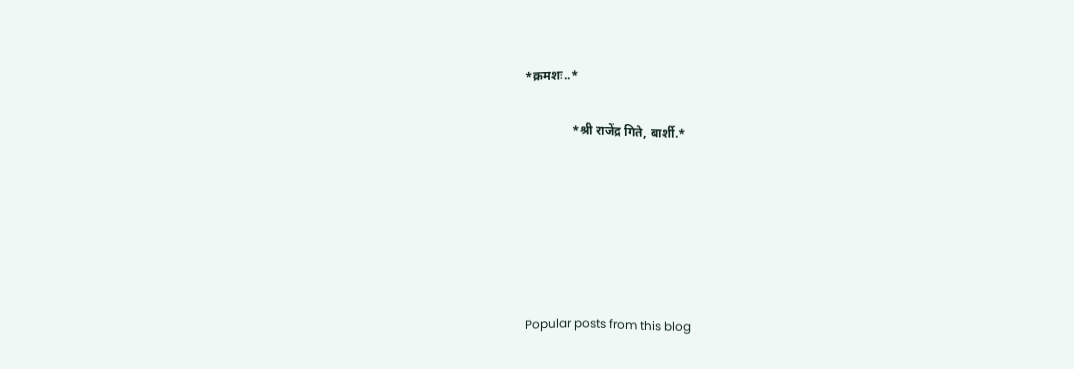*क्रमशः..*

               *श्री राजेंद्र गिते, बार्शी.*






Popular posts from this blog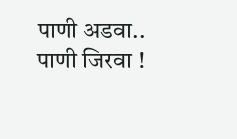पाणी अडवा.. पाणी जिरवा !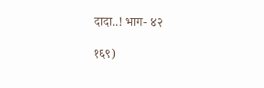दादा..! भाग- ४२

१६९)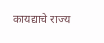कायद्याचे राज्य